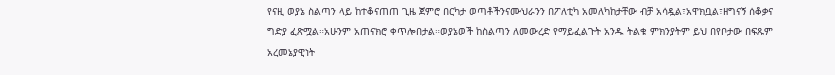የናዚ ወያኔ ስልጣን ላይ ከተቆናጠጠ ጊዜ ጀምሮ በርካታ ወጣቶችንናሙህራንን በፖለቲካ አመለካከታቸው ብቻ አሳዷል፣አዋክቧል፣ዘግናኝ ሰቆቃና ግድያ ፈጽሟል።አሁንም አጠናክሮ ቀጥሎበታል።ወያኔወች ከስልጣን ለመውረድ የማይፈልጉት አንዱ ትልቁ ምክንያትም ይህ በየቦታው በፍጹም አረመኔያዊነት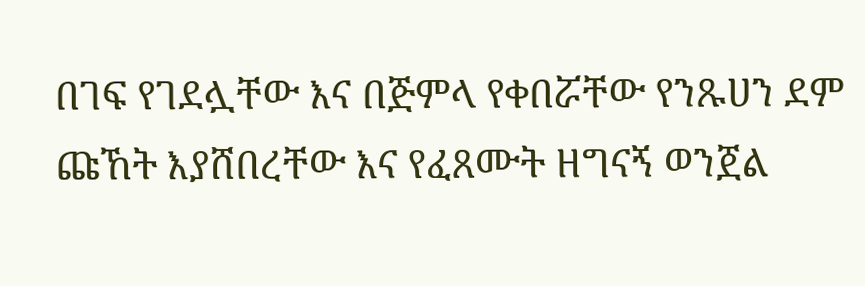በገፍ የገደሏቸው እና በጅምላ የቀበሯቸው የንጹሀን ደም ጩኸት እያሸበረቸው እና የፈጸሙት ዘግናኝ ወንጀል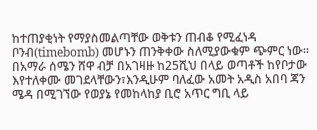ከተጠያቂነት የማያስመልጣቸው ወቅቱን ጠብቆ የሚፈነዳ ቦንብ(timebomb) መሆኑን ጠንቅቀው ስለሚያውቁም ጭምር ነው።
በአማራ ሰሜን ሸዋ ብቻ በአገዛዙ ከ25ሺህ በላይ ወጣቶች ከየቦታው እየተለቀሙ መገደላቸውን፣እንዲሁም ባለፈው አመት አዲስ አበባ ጃን ሜዳ በሚገኘው የወያኔ የመከላከያ ቢሮ አጥር ግቢ ላይ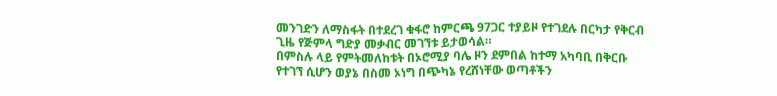መንገድን ለማስፋት በተደረገ ቁፋሮ ከምርጫ 97ጋር ተያይዞ የተገደሉ በርካታ የቅርብ ጊዜ የጅምላ ግድያ መቃብር መገኘቱ ይታወሳል።
በምስሉ ላይ የምትመለከቱት በኦሮሚያ ባሌ ዞን ደምበል ከተማ አካባቢ በቅርቡ የተገኘ ሲሆን ወያኔ በስመ ኦነግ በጭካኔ የረሸነቸው ወጣቶችን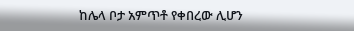ከሌላ ቦታ አምጥቶ የቀበረው ሊሆን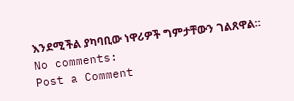እንደሚችል ያካባቢው ነዋሪዎች ግምታቸውን ገልጸዋል።
No comments:
Post a Comment